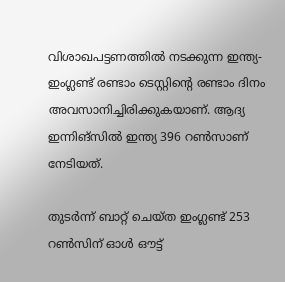വിശാഖപട്ടണത്തില്‍ നടക്കുന്ന ഇന്ത്യ- ഇംഗ്ലണ്ട് രണ്ടാം ടെസ്റ്റിന്റെ രണ്ടാം ദിനം അവസാനിച്ചിരിക്കുകയാണ്. ആദ്യ ഇന്നിങ്സില്‍ ഇന്ത്യ 396 റണ്‍സാണ് നേടിയത്.

തുടര്‍ന്ന് ബാറ്റ് ചെയ്ത ഇംഗ്ലണ്ട് 253 റണ്‍സിന് ഓള്‍ ഔട്ട്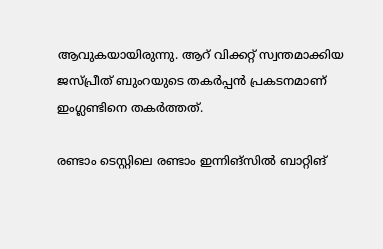ആവുകയായിരുന്നു. ആറ് വിക്കറ്റ് സ്വന്തമാക്കിയ ജസ്പ്രീത് ബുംറയുടെ തകര്‍പ്പന്‍ പ്രകടനമാണ് ഇംഗ്ലണ്ടിനെ തകര്‍ത്തത്.

രണ്ടാം ടെസ്റ്റിലെ രണ്ടാം ഇന്നിങ്‌സില്‍ ബാറ്റിങ്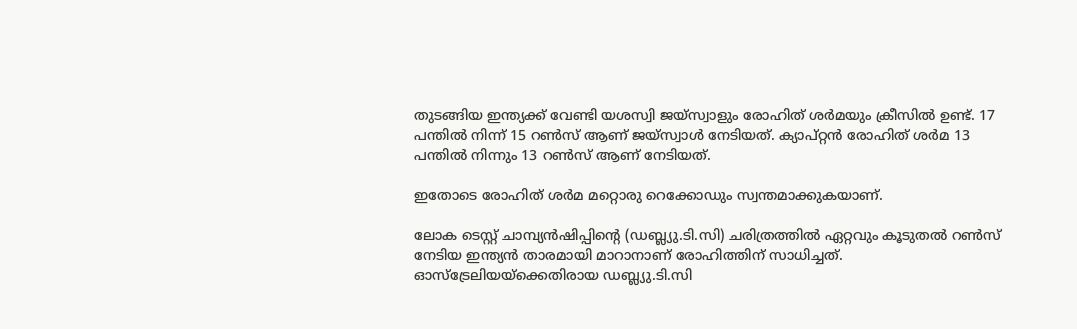തുടങ്ങിയ ഇന്ത്യക്ക് വേണ്ടി യശസ്വി ജയ്‌സ്വാളും രോഹിത് ശര്‍മയും ക്രീസില്‍ ഉണ്ട്. 17 പന്തില്‍ നിന്ന് 15 റണ്‍സ് ആണ് ജയ്‌സ്വാള്‍ നേടിയത്. ക്യാപ്റ്റന്‍ രോഹിത് ശര്‍മ 13 പന്തില്‍ നിന്നും 13 റണ്‍സ് ആണ് നേടിയത്.

ഇതോടെ രോഹിത് ശര്‍മ മറ്റൊരു റെക്കോഡും സ്വന്തമാക്കുകയാണ്.

ലോക ടെസ്റ്റ് ചാമ്പ്യന്‍ഷിപ്പിന്റെ (ഡബ്ല്യു.ടി.സി) ചരിത്രത്തില്‍ ഏറ്റവും കൂടുതല്‍ റണ്‍സ് നേടിയ ഇന്ത്യന്‍ താരമായി മാറാനാണ് രോഹിത്തിന് സാധിച്ചത്. ഓസ്ട്രേലിയയ്ക്കെതിരായ ഡബ്ല്യു.ടി.സി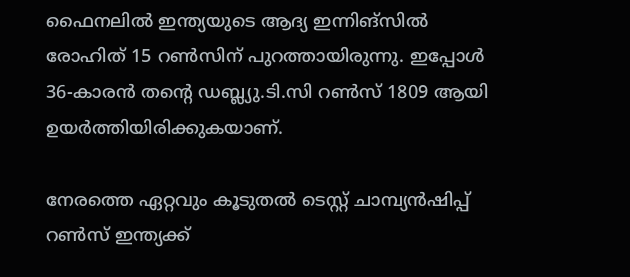ഫൈനലില്‍ ഇന്ത്യയുടെ ആദ്യ ഇന്നിങ്‌സില്‍ രോഹിത് 15 റണ്‍സിന് പുറത്തായിരുന്നു. ഇപ്പോള്‍ 36-കാരന്‍ തന്റെ ഡബ്ല്യു.ടി.സി റണ്‍സ് 1809 ആയി ഉയര്‍ത്തിയിരിക്കുകയാണ്.

നേരത്തെ ഏറ്റവും കൂടുതല്‍ ടെസ്റ്റ് ചാമ്പ്യന്‍ഷിപ്പ് റണ്‍സ് ഇന്ത്യക്ക്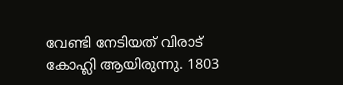വേണ്ടി നേടിയത് വിരാട് കോഹ്ലി ആയിരുന്നു. 1803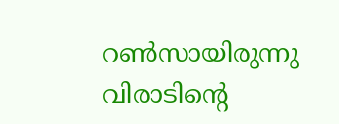റണ്‍സായിരുന്നു വിരാടിന്റെ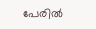പേരില്‍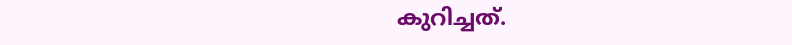കുറിച്ചത്.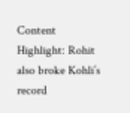Content Highlight: Rohit also broke Kohli’s record